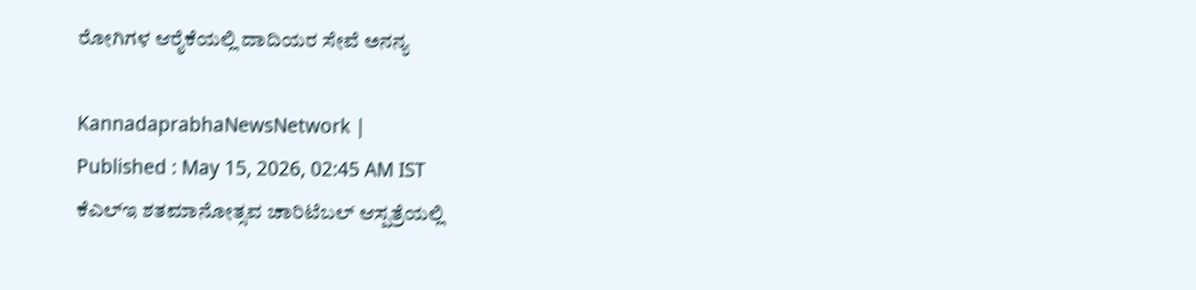ರೋಗಿಗಳ ಆರೈಕೆಯಲ್ಲಿ ದಾದಿಯರ ಸೇವೆ ಅನನ್ಯ

KannadaprabhaNewsNetwork |
Published : May 15, 2026, 02:45 AM IST
ಕೆಎಲ್‌ಇ ಶತಮಾನೋತ್ಸವ ಚಾರಿಟೆಬಲ್ ಆಸ್ಪತ್ರೆಯಲ್ಲಿ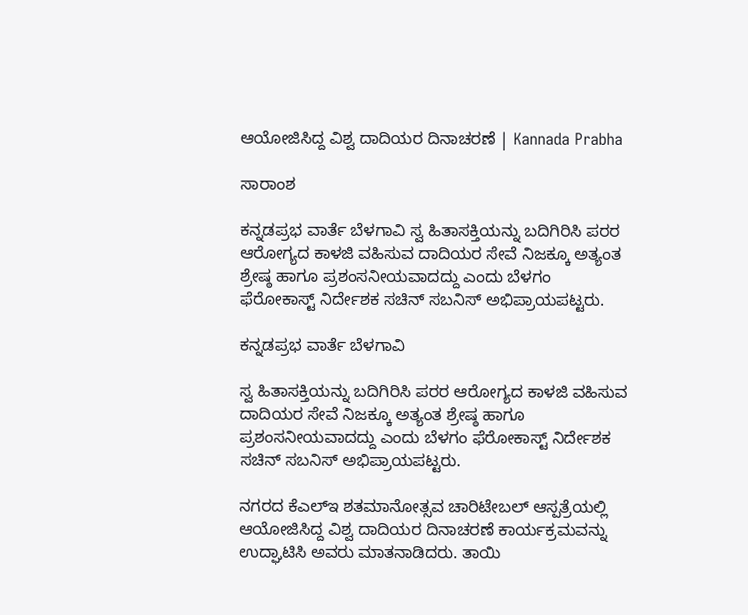ಆಯೋಜಿಸಿದ್ದ ವಿಶ್ವ ದಾದಿಯರ ದಿನಾಚರಣೆ | Kannada Prabha

ಸಾರಾಂಶ

ಕನ್ನಡಪ್ರಭ ವಾರ್ತೆ ಬೆಳಗಾವಿ ಸ್ವ ಹಿತಾಸಕ್ತಿಯನ್ನು ಬದಿಗಿರಿಸಿ ಪರರ ಆರೋಗ್ಯದ ಕಾಳಜಿ ವಹಿಸುವ ದಾದಿಯರ ಸೇವೆ ನಿಜಕ್ಕೂ ಅತ್ಯಂತ ಶ್ರೇಷ್ಠ ಹಾಗೂ ಪ್ರಶಂಸನೀಯವಾದದ್ದು ಎಂದು ಬೆಳಗಂ ಫೆರೋಕಾಸ್ಟ್ ನಿರ್ದೇಶಕ ಸಚಿನ್ ಸಬನಿಸ್ ಅಭಿಪ್ರಾಯಪಟ್ಟರು.

ಕನ್ನಡಪ್ರಭ ವಾರ್ತೆ ಬೆಳಗಾವಿ

ಸ್ವ ಹಿತಾಸಕ್ತಿಯನ್ನು ಬದಿಗಿರಿಸಿ ಪರರ ಆರೋಗ್ಯದ ಕಾಳಜಿ ವಹಿಸುವ ದಾದಿಯರ ಸೇವೆ ನಿಜಕ್ಕೂ ಅತ್ಯಂತ ಶ್ರೇಷ್ಠ ಹಾಗೂ ಪ್ರಶಂಸನೀಯವಾದದ್ದು ಎಂದು ಬೆಳಗಂ ಫೆರೋಕಾಸ್ಟ್ ನಿರ್ದೇಶಕ ಸಚಿನ್ ಸಬನಿಸ್ ಅಭಿಪ್ರಾಯಪಟ್ಟರು.

ನಗರದ ಕೆಎಲ್‌ಇ ಶತಮಾನೋತ್ಸವ ಚಾರಿಟೇಬಲ್ ಆಸ್ಪತ್ರೆಯಲ್ಲಿ ಆಯೋಜಿಸಿದ್ದ ವಿಶ್ವ ದಾದಿಯರ ದಿನಾಚರಣೆ ಕಾರ್ಯಕ್ರಮವನ್ನು ಉದ್ಘಾಟಿಸಿ ಅವರು ಮಾತನಾಡಿದರು. ತಾಯಿ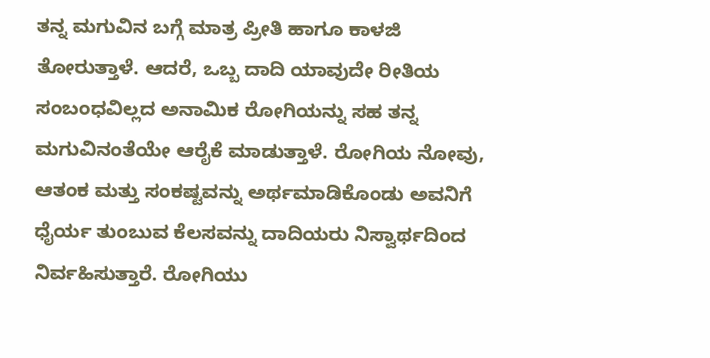ತನ್ನ ಮಗುವಿನ ಬಗ್ಗೆ ಮಾತ್ರ ಪ್ರೀತಿ ಹಾಗೂ ಕಾಳಜಿ ತೋರುತ್ತಾಳೆ. ಆದರೆ, ಒಬ್ಬ ದಾದಿ ಯಾವುದೇ ರೀತಿಯ ಸಂಬಂಧವಿಲ್ಲದ ಅನಾಮಿಕ ರೋಗಿಯನ್ನು ಸಹ ತನ್ನ ಮಗುವಿನಂತೆಯೇ ಆರೈಕೆ ಮಾಡುತ್ತಾಳೆ. ರೋಗಿಯ ನೋವು, ಆತಂಕ ಮತ್ತು ಸಂಕಷ್ಟವನ್ನು ಅರ್ಥಮಾಡಿಕೊಂಡು ಅವನಿಗೆ ಧೈರ್ಯ ತುಂಬುವ ಕೆಲಸವನ್ನು ದಾದಿಯರು ನಿಸ್ವಾರ್ಥದಿಂದ ನಿರ್ವಹಿಸುತ್ತಾರೆ. ರೋಗಿಯು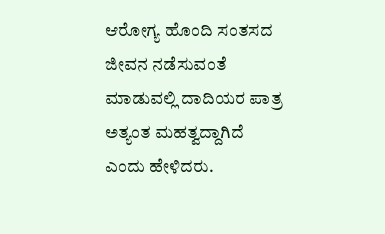ಆರೋಗ್ಯ ಹೊಂದಿ ಸಂತಸದ ಜೀವನ ನಡೆಸುವಂತೆ ಮಾಡುವಲ್ಲಿ ದಾದಿಯರ ಪಾತ್ರ ಅತ್ಯಂತ ಮಹತ್ವದ್ದಾಗಿದೆ ಎಂದು ಹೇಳಿದರು.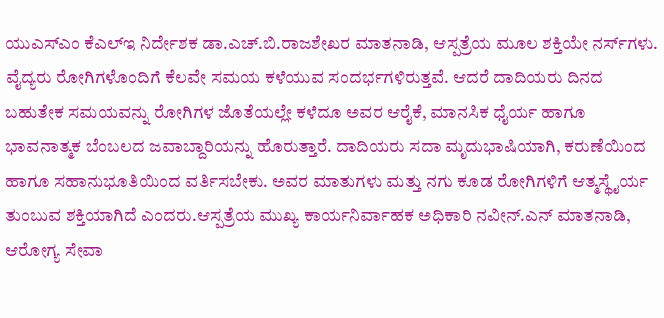ಯುಎಸ್‌ಎಂ ಕೆಎಲ್‌ಇ ನಿರ್ದೇಶಕ ಡಾ.ಎಚ್.ಬಿ.ರಾಜಶೇಖರ ಮಾತನಾಡಿ, ಆಸ್ಪತ್ರೆಯ ಮೂಲ ಶಕ್ತಿಯೇ ನರ್ಸ್‌ಗಳು. ವೈದ್ಯರು ರೋಗಿಗಳೊಂದಿಗೆ ಕೆಲವೇ ಸಮಯ ಕಳೆಯುವ ಸಂದರ್ಭಗಳಿರುತ್ತವೆ. ಆದರೆ ದಾದಿಯರು ದಿನದ ಬಹುತೇಕ ಸಮಯವನ್ನು ರೋಗಿಗಳ ಜೊತೆಯಲ್ಲೇ ಕಳೆದೂ ಅವರ ಆರೈಕೆ, ಮಾನಸಿಕ ಧೈರ್ಯ ಹಾಗೂ ಭಾವನಾತ್ಮಕ ಬೆಂಬಲದ ಜವಾಬ್ದಾರಿಯನ್ನು ಹೊರುತ್ತಾರೆ. ದಾದಿಯರು ಸದಾ ಮೃದುಭಾಷಿಯಾಗಿ, ಕರುಣೆಯಿಂದ ಹಾಗೂ ಸಹಾನುಭೂತಿಯಿಂದ ವರ್ತಿಸಬೇಕು. ಅವರ ಮಾತುಗಳು ಮತ್ತು ನಗು ಕೂಡ ರೋಗಿಗಳಿಗೆ ಆತ್ಮಸ್ಥೈರ್ಯ ತುಂಬುವ ಶಕ್ತಿಯಾಗಿದೆ ಎಂದರು.ಆಸ್ಪತ್ರೆಯ ಮುಖ್ಯ ಕಾರ್ಯನಿರ್ವಾಹಕ ಅಧಿಕಾರಿ ನವೀನ್.ಎನ್ ಮಾತನಾಡಿ, ಆರೋಗ್ಯ ಸೇವಾ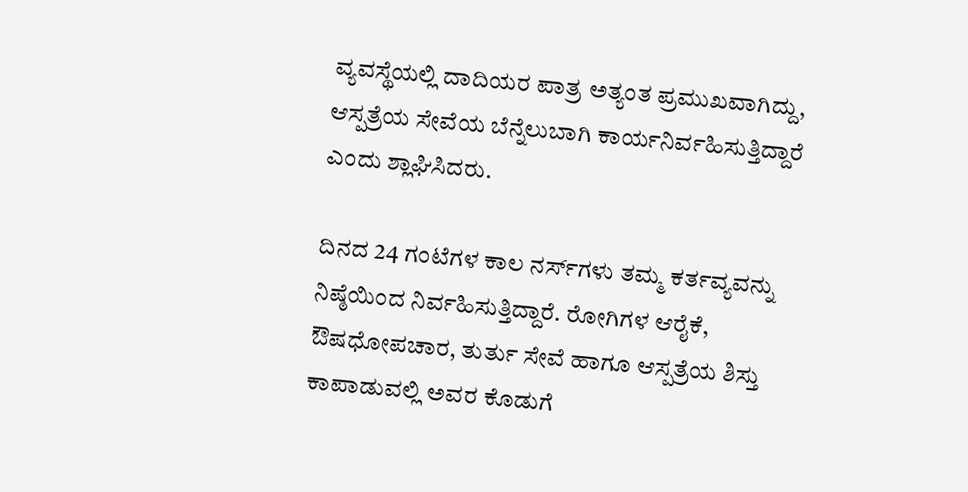ವ್ಯವಸ್ಥೆಯಲ್ಲಿ ದಾದಿಯರ ಪಾತ್ರ ಅತ್ಯಂತ ಪ್ರಮುಖವಾಗಿದ್ದು, ಆಸ್ಪತ್ರೆಯ ಸೇವೆಯ ಬೆನ್ನೆಲುಬಾಗಿ ಕಾರ್ಯನಿರ್ವಹಿಸುತ್ತಿದ್ದಾರೆ ಎಂದು ಶ್ಲಾಘಿಸಿದರು.

ದಿನದ 24 ಗಂಟೆಗಳ ಕಾಲ ನರ್ಸ್‌ಗಳು ತಮ್ಮ ಕರ್ತವ್ಯವನ್ನು ನಿಷ್ಠೆಯಿಂದ ನಿರ್ವಹಿಸುತ್ತಿದ್ದಾರೆ. ರೋಗಿಗಳ ಆರೈಕೆ, ಔಷಧೋಪಚಾರ, ತುರ್ತು ಸೇವೆ ಹಾಗೂ ಆಸ್ಪತ್ರೆಯ ಶಿಸ್ತು ಕಾಪಾಡುವಲ್ಲಿ ಅವರ ಕೊಡುಗೆ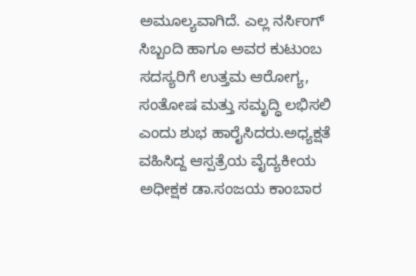ಅಮೂಲ್ಯವಾಗಿದೆ. ಎಲ್ಲ ನರ್ಸಿಂಗ್ ಸಿಬ್ಬಂದಿ ಹಾಗೂ ಅವರ ಕುಟುಂಬ ಸದಸ್ಯರಿಗೆ ಉತ್ತಮ ಆರೋಗ್ಯ, ಸಂತೋಷ ಮತ್ತು ಸಮೃದ್ಧಿ ಲಭಿಸಲಿ ಎಂದು ಶುಭ ಹಾರೈಸಿದರು.ಅಧ್ಯಕ್ಷತೆ ವಹಿಸಿದ್ದ ಆಸ್ಪತ್ರೆಯ ವೈದ್ಯಕೀಯ ಅಧೀಕ್ಷಕ ಡಾ.ಸಂಜಯ ಕಾಂಬಾರ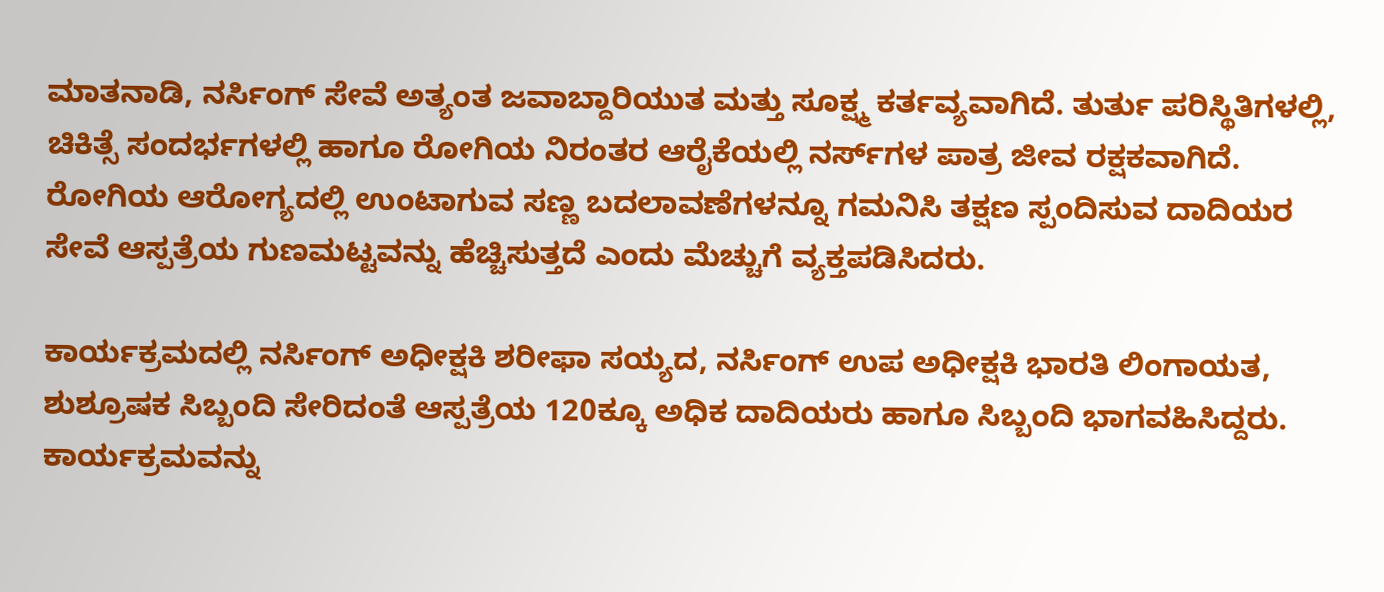ಮಾತನಾಡಿ, ನರ್ಸಿಂಗ್ ಸೇವೆ ಅತ್ಯಂತ ಜವಾಬ್ದಾರಿಯುತ ಮತ್ತು ಸೂಕ್ಷ್ಮ ಕರ್ತವ್ಯವಾಗಿದೆ. ತುರ್ತು ಪರಿಸ್ಥಿತಿಗಳಲ್ಲಿ, ಚಿಕಿತ್ಸೆ ಸಂದರ್ಭಗಳಲ್ಲಿ ಹಾಗೂ ರೋಗಿಯ ನಿರಂತರ ಆರೈಕೆಯಲ್ಲಿ ನರ್ಸ್‌ಗಳ ಪಾತ್ರ ಜೀವ ರಕ್ಷಕವಾಗಿದೆ. ರೋಗಿಯ ಆರೋಗ್ಯದಲ್ಲಿ ಉಂಟಾಗುವ ಸಣ್ಣ ಬದಲಾವಣೆಗಳನ್ನೂ ಗಮನಿಸಿ ತಕ್ಷಣ ಸ್ಪಂದಿಸುವ ದಾದಿಯರ ಸೇವೆ ಆಸ್ಪತ್ರೆಯ ಗುಣಮಟ್ಟವನ್ನು ಹೆಚ್ಚಿಸುತ್ತದೆ ಎಂದು ಮೆಚ್ಚುಗೆ ವ್ಯಕ್ತಪಡಿಸಿದರು.

ಕಾರ್ಯಕ್ರಮದಲ್ಲಿ ನರ್ಸಿಂಗ್ ಅಧೀಕ್ಷಕಿ ಶರೀಫಾ ಸಯ್ಯದ, ನರ್ಸಿಂಗ್ ಉಪ ಅಧೀಕ್ಷಕಿ ಭಾರತಿ ಲಿಂಗಾಯತ, ಶುಶ್ರೂಷಕ ಸಿಬ್ಬಂದಿ ಸೇರಿದಂತೆ ಆಸ್ಪತ್ರೆಯ 120ಕ್ಕೂ ಅಧಿಕ ದಾದಿಯರು ಹಾಗೂ ಸಿಬ್ಬಂದಿ ಭಾಗವಹಿಸಿದ್ದರು. ಕಾರ್ಯಕ್ರಮವನ್ನು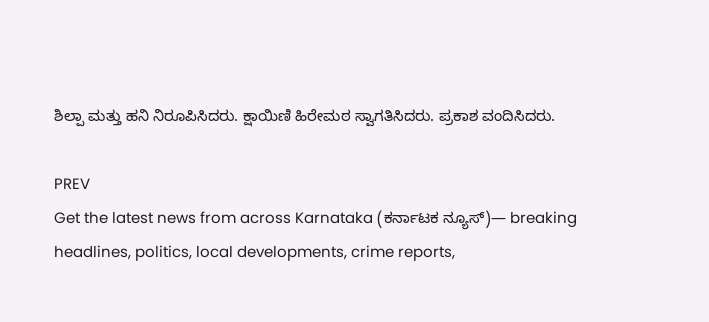ಶಿಲ್ಪಾ ಮತ್ತು ಹನಿ ನಿರೂಪಿಸಿದರು. ಕ್ಷಾಯಿಣಿ ಹಿರೇಮಠ ಸ್ವಾಗತಿಸಿದರು. ಪ್ರಕಾಶ ವಂದಿಸಿದರು.

PREV
Get the latest news from across Karnataka (ಕರ್ನಾಟಕ ನ್ಯೂಸ್)— breaking headlines, politics, local developments, crime reports,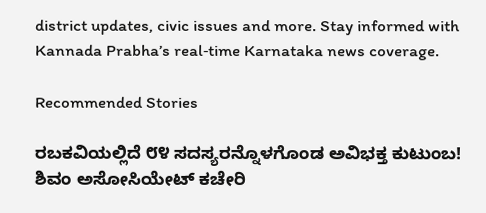district updates, civic issues and more. Stay informed with Kannada Prabha’s real‑time Karnataka news coverage.

Recommended Stories

ರಬಕವಿಯಲ್ಲಿದೆ ೮೪ ಸದಸ್ಯರನ್ನೊಳಗೊಂಡ ಅವಿಭಕ್ತ ಕುಟುಂಬ!
ಶಿವಂ ಅಸೋಸಿಯೇಟ್ ಕಚೇರಿ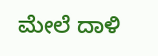ಮೇಲೆ ದಾಳಿ